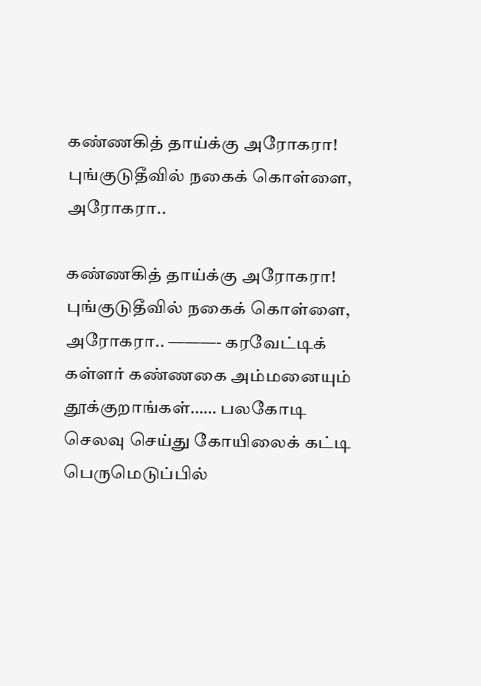கண்ணகித் தாய்க்கு அரோகரா! புங்குடுதீவில் நகைக் கொள்ளை, அரோகரா..

கண்ணகித் தாய்க்கு அரோகரா! புங்குடுதீவில் நகைக் கொள்ளை, அரோகரா.. ———- கரவேட்டிக் கள்ளர் கண்ணகை அம்மனையும் தூக்குறாங்கள்…… பலகோடி செலவு செய்து கோயிலைக் கட்டி பெருமெடுப்பில்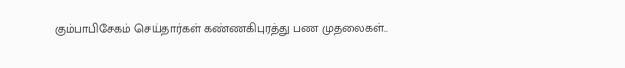கும்பாபிசேகம் செய்தார்கள் கண்ணகிபுரத்து பண முதலைகள்..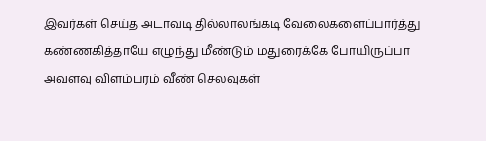இவர்கள் செய்த அடாவடி தில்லாலங்கடி வேலைகளைப்பார்த்து கண்ணகித்தாயே எழுந்து மீண்டும் மதுரைக்கே போயிருப்பா அவளவு விளம்பரம் வீண் செலவுகள்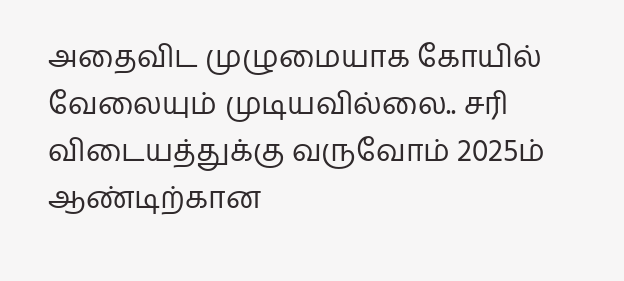அதைவிட முழுமையாக கோயில் வேலையும் முடியவில்லை.. சரி விடையத்துக்கு வருவோம் 2025ம் ஆண்டிற்கான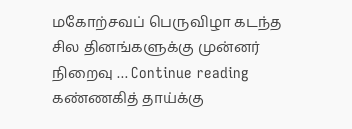மகோற்சவப் பெருவிழா கடந்த சில தினங்களுக்கு முன்னர் நிறைவு … Continue reading கண்ணகித் தாய்க்கு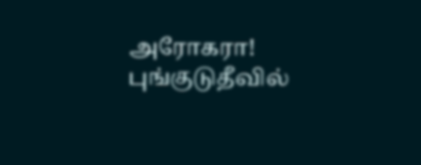அரோகரா! புங்குடுதீவில்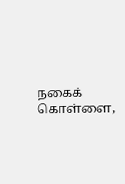நகைக் கொள்ளை,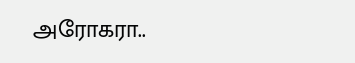அரோகரா..